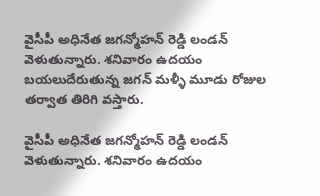వైసీపీ అధినేత జగన్మోహన్ రెడ్డి లండన్ వెళుతున్నారు. శనివారం ఉదయం బయలుదేరుతున్న జగన్ మళ్ళీ మూడు రోజుల తర్వాత తిరిగి వస్తారు.

వైసీపీ అధినేత జగన్మోహన్ రెడ్డి లండన్ వెళుతున్నారు. శనివారం ఉదయం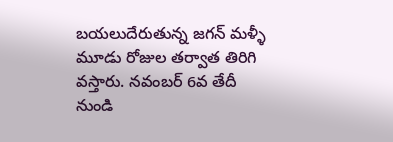బయలుదేరుతున్న జగన్ మళ్ళీ మూడు రోజుల తర్వాత తిరిగి వస్తారు. నవంబర్ 6వ తేదీ నుండి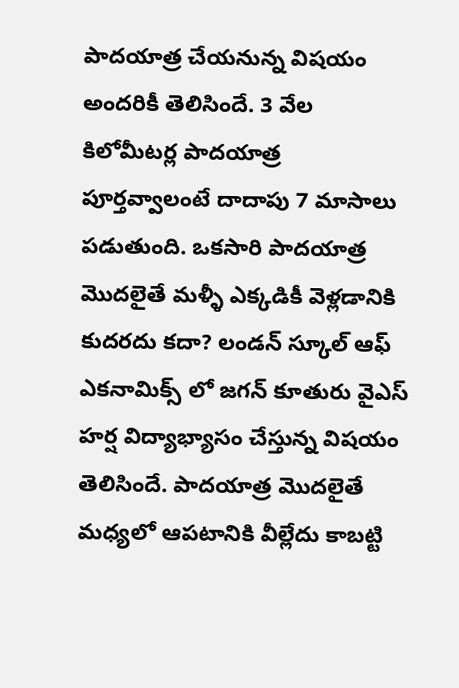పాదయాత్ర చేయనున్న విషయం అందరికీ తెలిసిందే. 3 వేల కిలోమీటర్ల పాదయాత్ర పూర్తవ్వాలంటే దాదాపు 7 మాసాలు పడుతుంది. ఒకసారి పాదయాత్ర మొదలైతే మళ్ళీ ఎక్కడికీ వెళ్లడానికి కుదరదు కదా? లండన్ స్కూల్ ఆఫ్ ఎకనామిక్స్ లో జగన్ కూతురు వైఎస్ హర్ష విద్యాభ్యాసం చేస్తున్న విషయం తెలిసిందే. పాదయాత్ర మొదలైతే మధ్యలో ఆపటానికి వీల్లేదు కాబట్టి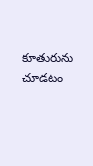కూతురును చూడటం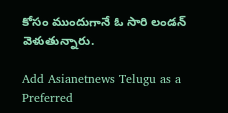కోసం ముందుగానే ఓ సారి లండన్ వెళుతున్నారు.

Add Asianetnews Telugu as a Preferred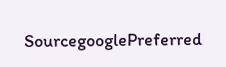SourcegooglePreferred